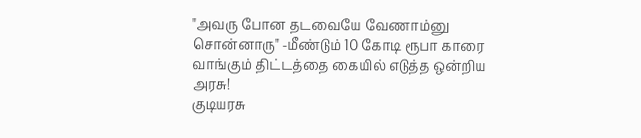"அவரு போன தடவையே வேணாம்னு சொன்னாரு" -மீண்டும் 10 கோடி ரூபா காரை வாங்கும் திட்டத்தை கையில் எடுத்த ஒன்றிய அரசு!
குடியரசு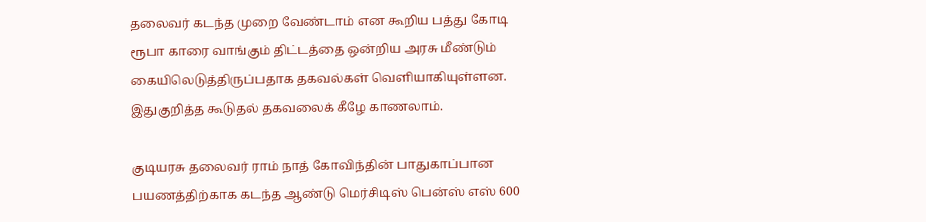தலைவர் கடந்த முறை வேண்டாம் என கூறிய பத்து கோடி ரூபா காரை வாங்கும் திட்டத்தை ஒன்றிய அரசு மீண்டும் கையிலெடுத்திருப்பதாக தகவல்கள் வெளியாகியுள்ளன. இதுகுறித்த கூடுதல் தகவலைக் கீழே காணலாம்.

குடியரசு தலைவர் ராம் நாத் கோவிந்தின் பாதுகாப்பான பயணத்திற்காக கடந்த ஆண்டு மெர்சிடிஸ் பென்ஸ் எஸ் 600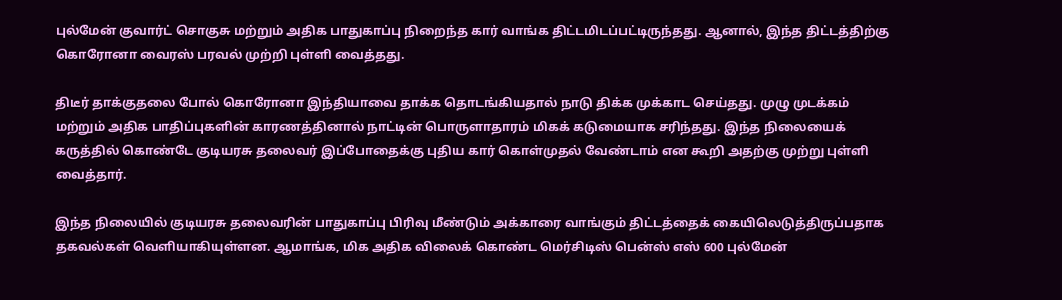புல்மேன் குவார்ட் சொகுசு மற்றும் அதிக பாதுகாப்பு நிறைந்த கார் வாங்க திட்டமிடப்பட்டிருந்தது. ஆனால், இந்த திட்டத்திற்கு கொரோனா வைரஸ் பரவல் முற்றி புள்ளி வைத்தது.

திடீர் தாக்குதலை போல் கொரோனா இந்தியாவை தாக்க தொடங்கியதால் நாடு திக்க முக்காட செய்தது. முழு முடக்கம் மற்றும் அதிக பாதிப்புகளின் காரணத்தினால் நாட்டின் பொருளாதாரம் மிகக் கடுமையாக சரிந்தது. இந்த நிலையைக் கருத்தில் கொண்டே குடியரசு தலைவர் இப்போதைக்கு புதிய கார் கொள்முதல் வேண்டாம் என கூறி அதற்கு முற்று புள்ளி வைத்தார்.

இந்த நிலையில் குடியரசு தலைவரின் பாதுகாப்பு பிரிவு மீண்டும் அக்காரை வாங்கும் திட்டத்தைக் கையிலெடுத்திருப்பதாக தகவல்கள் வெளியாகியுள்ளன. ஆமாங்க, மிக அதிக விலைக் கொண்ட மெர்சிடிஸ் பென்ஸ் எஸ் 600 புல்மேன்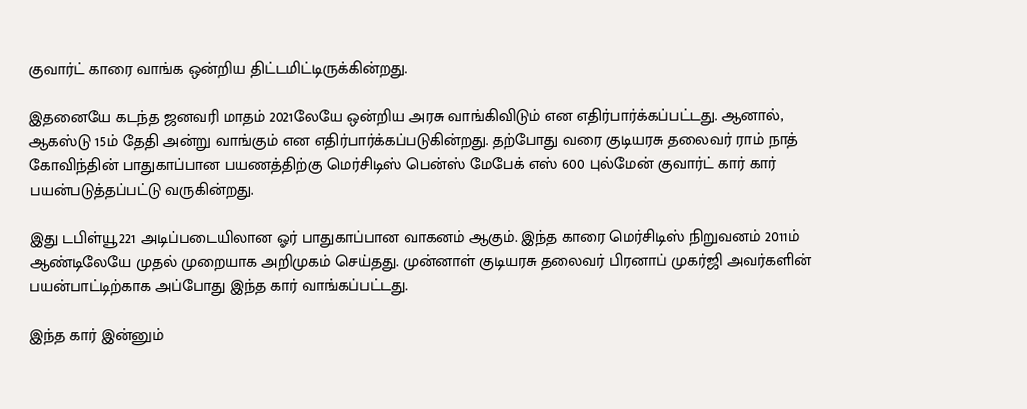குவார்ட் காரை வாங்க ஒன்றிய திட்டமிட்டிருக்கின்றது.

இதனையே கடந்த ஜனவரி மாதம் 2021லேயே ஒன்றிய அரசு வாங்கிவிடும் என எதிர்பார்க்கப்பட்டது. ஆனால், ஆகஸ்டு 15ம் தேதி அன்று வாங்கும் என எதிர்பார்க்கப்படுகின்றது. தற்போது வரை குடியரசு தலைவர் ராம் நாத் கோவிந்தின் பாதுகாப்பான பயணத்திற்கு மெர்சிடிஸ் பென்ஸ் மேபேக் எஸ் 600 புல்மேன் குவார்ட் கார் கார் பயன்படுத்தப்பட்டு வருகின்றது.

இது டபிள்யூ221 அடிப்படையிலான ஓர் பாதுகாப்பான வாகனம் ஆகும். இந்த காரை மெர்சிடிஸ் நிறுவனம் 2011ம் ஆண்டிலேயே முதல் முறையாக அறிமுகம் செய்தது. முன்னாள் குடியரசு தலைவர் பிரனாப் முகர்ஜி அவர்களின் பயன்பாட்டிற்காக அப்போது இந்த கார் வாங்கப்பட்டது.

இந்த கார் இன்னும்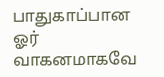பாதுகாப்பான ஓர் வாகனமாகவே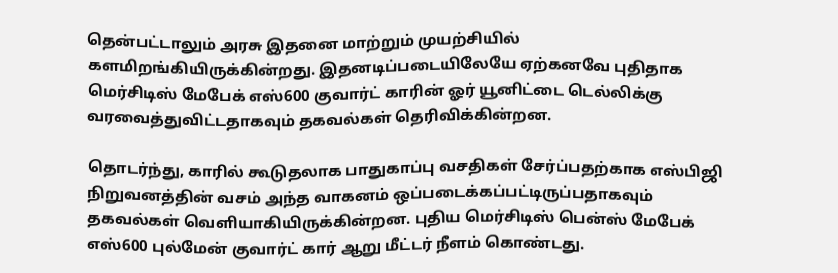தென்பட்டாலும் அரசு இதனை மாற்றும் முயற்சியில் களமிறங்கியிருக்கின்றது. இதனடிப்படையிலேயே ஏற்கனவே புதிதாக மெர்சிடிஸ் மேபேக் எஸ்600 குவார்ட் காரின் ஓர் யூனிட்டை டெல்லிக்கு வரவைத்துவிட்டதாகவும் தகவல்கள் தெரிவிக்கின்றன.

தொடர்ந்து, காரில் கூடுதலாக பாதுகாப்பு வசதிகள் சேர்ப்பதற்காக எஸ்பிஜி நிறுவனத்தின் வசம் அந்த வாகனம் ஒப்படைக்கப்பட்டிருப்பதாகவும் தகவல்கள் வெளியாகியிருக்கின்றன. புதிய மெர்சிடிஸ் பென்ஸ் மேபேக் எஸ்600 புல்மேன் குவார்ட் கார் ஆறு மீட்டர் நீளம் கொண்டது.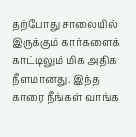தற்போது சாலையில் இருக்கும் கார்களைக் காட்டிலும் மிக அதிக நீளமானது. இந்த காரை நீங்கள் வாங்க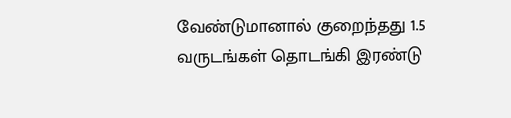வேண்டுமானால் குறைந்தது 1.5 வருடங்கள் தொடங்கி இரண்டு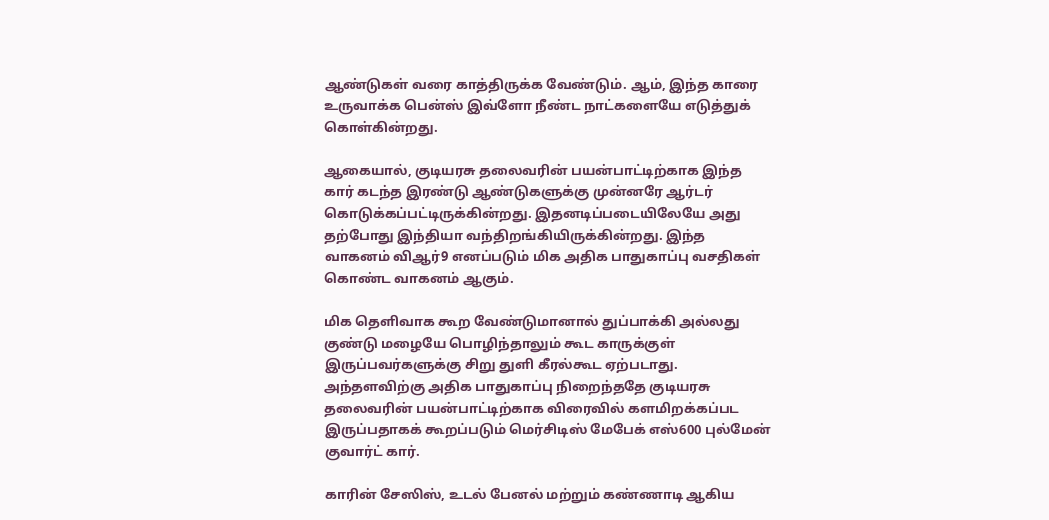ஆண்டுகள் வரை காத்திருக்க வேண்டும். ஆம், இந்த காரை உருவாக்க பென்ஸ் இவ்ளோ நீண்ட நாட்களையே எடுத்துக் கொள்கின்றது.

ஆகையால், குடியரசு தலைவரின் பயன்பாட்டிற்காக இந்த கார் கடந்த இரண்டு ஆண்டுகளுக்கு முன்னரே ஆர்டர் கொடுக்கப்பட்டிருக்கின்றது. இதனடிப்படையிலேயே அது தற்போது இந்தியா வந்திறங்கியிருக்கின்றது. இந்த வாகனம் விஆர்9 எனப்படும் மிக அதிக பாதுகாப்பு வசதிகள் கொண்ட வாகனம் ஆகும்.

மிக தெளிவாக கூற வேண்டுமானால் துப்பாக்கி அல்லது குண்டு மழையே பொழிந்தாலும் கூட காருக்குள் இருப்பவர்களுக்கு சிறு துளி கீரல்கூட ஏற்படாது. அந்தளவிற்கு அதிக பாதுகாப்பு நிறைந்ததே குடியரசு தலைவரின் பயன்பாட்டிற்காக விரைவில் களமிறக்கப்பட இருப்பதாகக் கூறப்படும் மெர்சிடிஸ் மேபேக் எஸ்600 புல்மேன் குவார்ட் கார்.

காரின் சேஸிஸ், உடல் பேனல் மற்றும் கண்ணாடி ஆகிய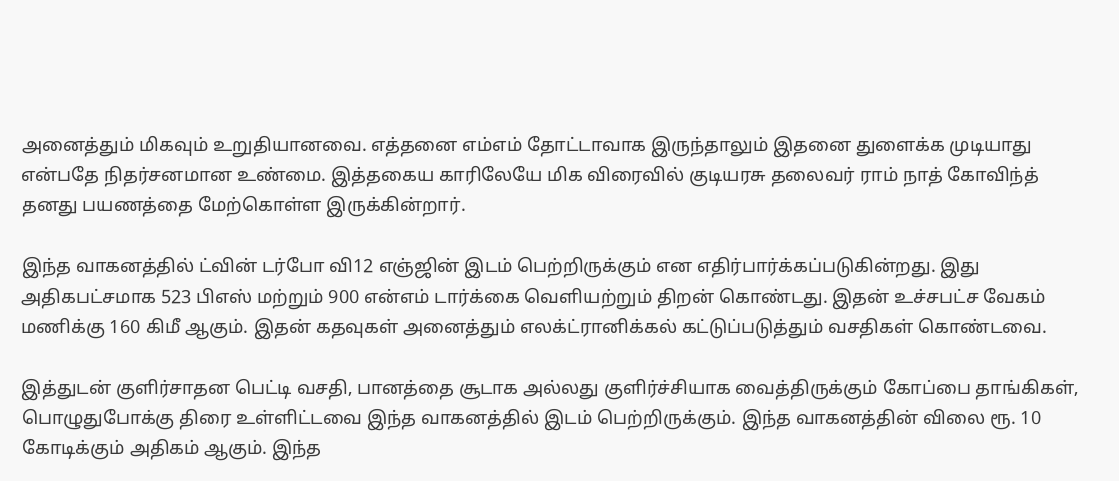அனைத்தும் மிகவும் உறுதியானவை. எத்தனை எம்எம் தோட்டாவாக இருந்தாலும் இதனை துளைக்க முடியாது என்பதே நிதர்சனமான உண்மை. இத்தகைய காரிலேயே மிக விரைவில் குடியரசு தலைவர் ராம் நாத் கோவிந்த் தனது பயணத்தை மேற்கொள்ள இருக்கின்றார்.

இந்த வாகனத்தில் ட்வின் டர்போ வி12 எஞ்ஜின் இடம் பெற்றிருக்கும் என எதிர்பார்க்கப்படுகின்றது. இது அதிகபட்சமாக 523 பிஎஸ் மற்றும் 900 என்எம் டார்க்கை வெளியற்றும் திறன் கொண்டது. இதன் உச்சபட்ச வேகம் மணிக்கு 160 கிமீ ஆகும். இதன் கதவுகள் அனைத்தும் எலக்ட்ரானிக்கல் கட்டுப்படுத்தும் வசதிகள் கொண்டவை.

இத்துடன் குளிர்சாதன பெட்டி வசதி, பானத்தை சூடாக அல்லது குளிர்ச்சியாக வைத்திருக்கும் கோப்பை தாங்கிகள், பொழுதுபோக்கு திரை உள்ளிட்டவை இந்த வாகனத்தில் இடம் பெற்றிருக்கும். இந்த வாகனத்தின் விலை ரூ. 10 கோடிக்கும் அதிகம் ஆகும். இந்த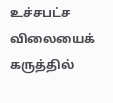உச்சபட்ச விலையைக் கருத்தில்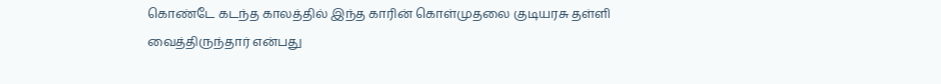கொண்டே கடந்த காலத்தில் இந்த காரின் கொள்முதலை குடியரசு தள்ளி வைத்திருந்தார் என்பது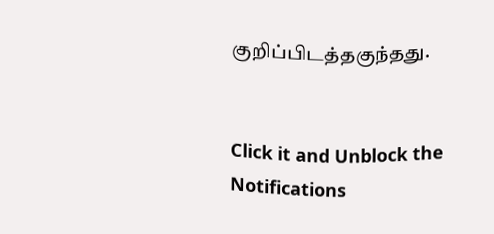குறிப்பிடத்தகுந்தது.


Click it and Unblock the Notifications